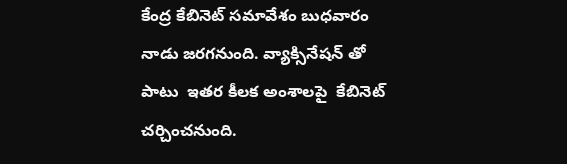కేంద్ర కేబినెట్ సమావేశం బుధవారం నాడు జరగనుంది. వ్యాక్సినేషన్ తో పాటు  ఇతర కీలక అంశాలపై  కేబినెట్ చర్చించనుంది.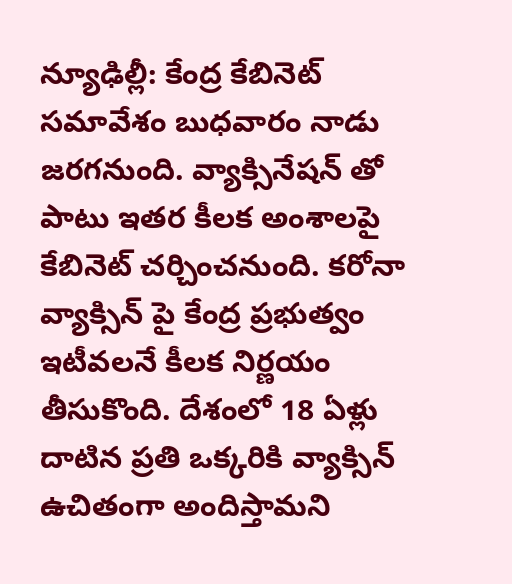న్యూఢిల్లీ: కేంద్ర కేబినెట్ సమావేశం బుధవారం నాడు జరగనుంది. వ్యాక్సినేషన్ తో పాటు ఇతర కీలక అంశాలపై కేబినెట్ చర్చించనుంది. కరోనా వ్యాక్సిన్ పై కేంద్ర ప్రభుత్వం ఇటీవలనే కీలక నిర్ణయం తీసుకొంది. దేశంలో 18 ఏళ్లు దాటిన ప్రతి ఒక్కరికి వ్యాక్సిన్ ఉచితంగా అందిస్తామని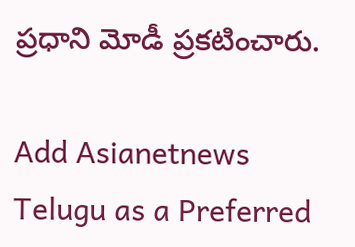ప్రధాని మోడీ ప్రకటించారు.

Add Asianetnews Telugu as a Preferred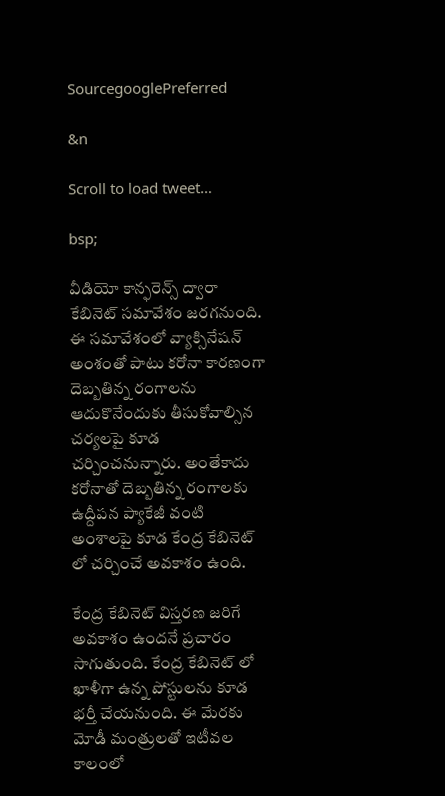SourcegooglePreferred

&n

Scroll to load tweet…

bsp;

వీడియో కాన్ఫరెన్స్ ద్వారా కేబినెట్ సమావేశం జరగనుంది. ఈ సమావేశంలో వ్యాక్సినేషన్ అంశంతో పాటు కరోనా కారణంగా దెబ్బతిన్న రంగాలను ఆదుకొనేందుకు తీసుకోవాల్సిన చర్యలపై కూడ చర్చించనున్నారు. అంతేకాదు కరోనాతో దెబ్బతిన్న రంగాలకు ఉద్దీపన ప్యాకేజీ వంటి అంశాలపై కూడ కేంద్ర కేబినెట్ లో చర్చించే అవకాశం ఉంది.

కేంద్ర కేబినెట్ విస్తరణ జరిగే అవకాశం ఉందనే ప్రచారం సాగుతుంది. కేంద్ర కేబినెట్ లో ఖాళీగా ఉన్న పోస్టులను కూడ భర్తీ చేయనుంది. ఈ మేరకు మోడీ మంత్రులతో ఇటీవల కాలంలో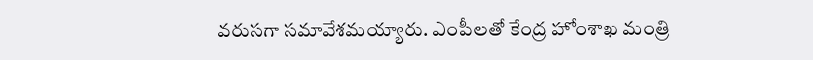వరుసగా సమావేశమయ్యారు. ఎంపీలతో కేంద్ర హోంశాఖ మంత్రి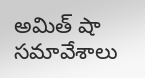అమిత్ షా సమావేశాలు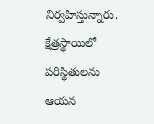నిర్వహిస్తున్నారు. క్షేత్రస్థాయిలో పరిస్థితులను ఆయన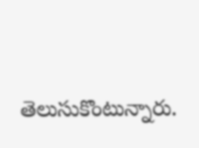తెలుసుకొంటున్నారు.